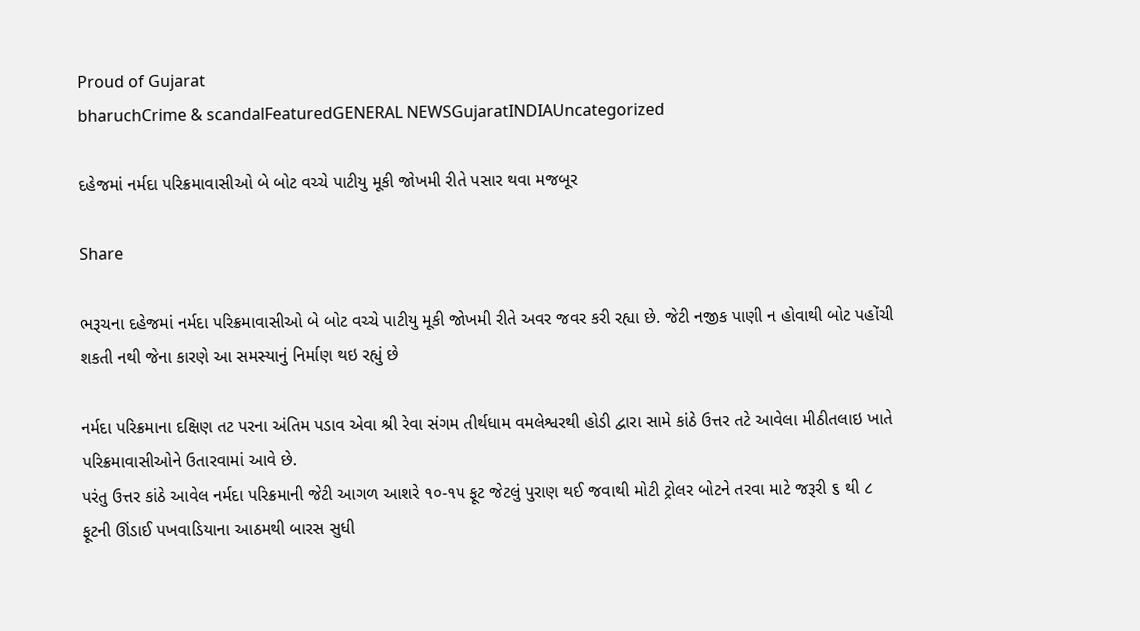Proud of Gujarat
bharuchCrime & scandalFeaturedGENERAL NEWSGujaratINDIAUncategorized

દહેજમાં નર્મદા પરિક્રમાવાસીઓ બે બોટ વચ્ચે પાટીયુ મૂકી જોખમી રીતે પસાર થવા મજબૂર

Share

ભરૂચના દહેજમાં નર્મદા પરિક્રમાવાસીઓ બે બોટ વચ્ચે પાટીયુ મૂકી જોખમી રીતે અવર જવર કરી રહ્યા છે. જેટી નજીક પાણી ન હોવાથી બોટ પહોંચી શકતી નથી જેના કારણે આ સમસ્યાનું નિર્માણ થઇ રહ્યું છે

નર્મદા પરિક્રમાના દક્ષિણ તટ પરના અંતિમ પડાવ એવા શ્રી રેવા સંગમ તીર્થધામ વમલેશ્વરથી હોડી દ્વારા સામે કાંઠે ઉત્તર તટે આવેલા મીઠીતલાઇ ખાતે પરિક્રમાવાસીઓને ઉતારવામાં આવે છે.
પરંતુ ઉત્તર કાંઠે આવેલ નર્મદા પરિક્રમાની જેટી આગળ આશરે ૧૦-૧૫ ફૂટ જેટલું પુરાણ થઈ જવાથી મોટી ટ્રોલર બોટને તરવા માટે જરૂરી ૬ થી ૮ ફૂટની ઊંડાઈ પખવાડિયાના આઠમથી બારસ સુધી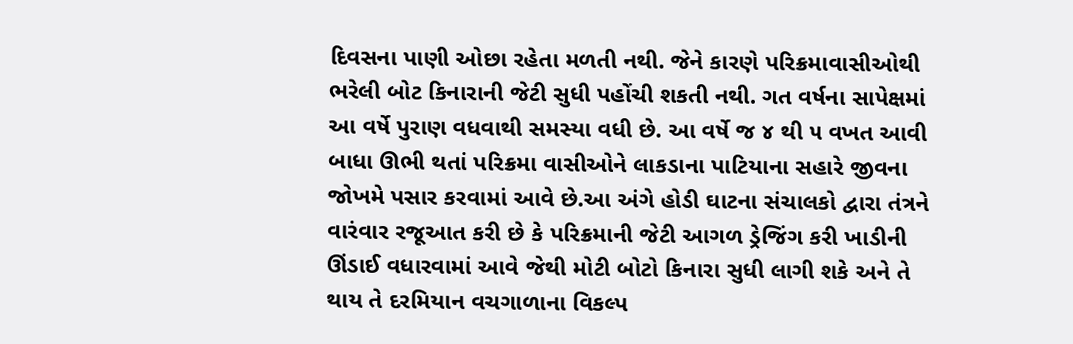દિવસના પાણી ઓછા રહેતા મળતી નથી. જેને કારણે પરિક્રમાવાસીઓથી ભરેલી બોટ કિનારાની જેટી સુધી પહોંચી શકતી નથી. ગત વર્ષના સાપેક્ષમાં આ વર્ષે પુરાણ વધવાથી સમસ્યા વધી છે. આ વર્ષે જ ૪ થી ૫ વખત આવી બાધા ઊભી થતાં પરિક્રમા વાસીઓને લાકડાના પાટિયાના સહારે જીવના જોખમે પસાર કરવામાં આવે છે.આ અંગે હોડી ઘાટના સંચાલકો દ્વારા તંત્રને વારંવાર રજૂઆત કરી છે કે પરિક્રમાની જેટી આગળ ડ્રેજિંગ કરી ખાડીની ઊંડાઈ વધારવામાં આવે જેથી મોટી બોટો કિનારા સુધી લાગી શકે અને તે થાય તે દરમિયાન વચગાળાના વિકલ્પ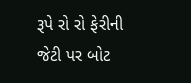રૂપે રો રો ફેરીની જેટી પર બોટ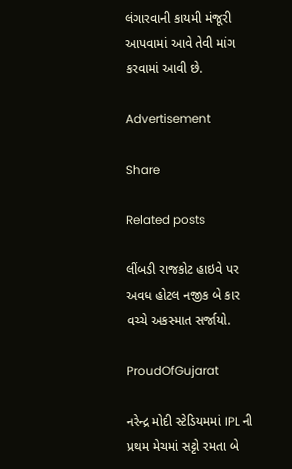લંગારવાની કાયમી મંજૂરી આપવામાં આવે તેવી માંગ કરવામાં આવી છે.

Advertisement

Share

Related posts

લીંબડી રાજકોટ હાઇવે પર અવધ હોટલ નજીક બે કાર વચ્ચે અકસ્માત સર્જાયો.

ProudOfGujarat

નરેન્દ્ર મોદી સ્ટેડિયમમાં IPL ની પ્રથમ મેચમાં સટ્ટો રમતા બે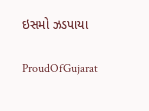ઇસમો ઝડપાયા

ProudOfGujarat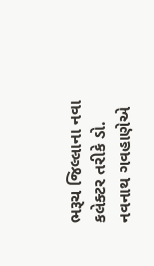ભરૂચ જિલ્લાના નવા કલેક્ટર તરીકે ડો. નવનાથ ગવહાણેએ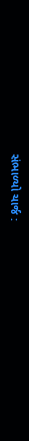સંભાળ્યો ચાર્જ :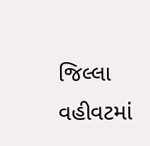જિલ્લા વહીવટમાં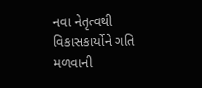નવા નેતૃત્વથી વિકાસકાર્યોને ગતિ મળવાની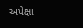અપેક્ષા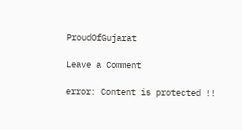ProudOfGujarat

Leave a Comment

error: Content is protected !!